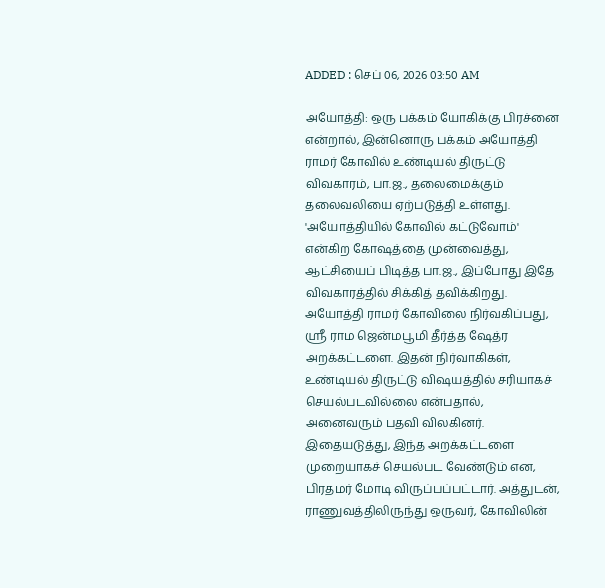ADDED : செப் 06, 2026 03:50 AM

அயோத்தி: ஒரு பக்கம் யோகிக்கு பிரச்னை என்றால், இன்னொரு பக்கம் அயோத்தி ராமர் கோவில் உண்டியல் திருட்டு விவகாரம், பா.ஜ., தலைமைக்கும் தலைவலியை ஏற்படுத்தி உள்ளது.
'அயோத்தியில் கோவில் கட்டுவோம்' என்கிற கோஷத்தை முன்வைத்து, ஆட்சியைப் பிடித்த பா.ஜ., இப்போது இதே விவகாரத்தில் சிக்கித் தவிக்கிறது.
அயோத்தி ராமர் கோவிலை நிர்வகிப்பது, ஸ்ரீ ராம ஜென்மபூமி தீர்த்த ஷேத்ர அறக்கட்டளை. இதன் நிர்வாகிகள், உண்டியல் திருட்டு விஷயத்தில் சரியாகச் செயல்படவில்லை என்பதால், அனைவரும் பதவி விலகினர். இதையடுத்து, இந்த அறக்கட்டளை முறையாகச் செயல்பட வேண்டும் என, பிரதமர் மோடி விருப்பப்பட்டார். அத்துடன், ராணுவத்திலிருந்து ஒருவர், கோவிலின்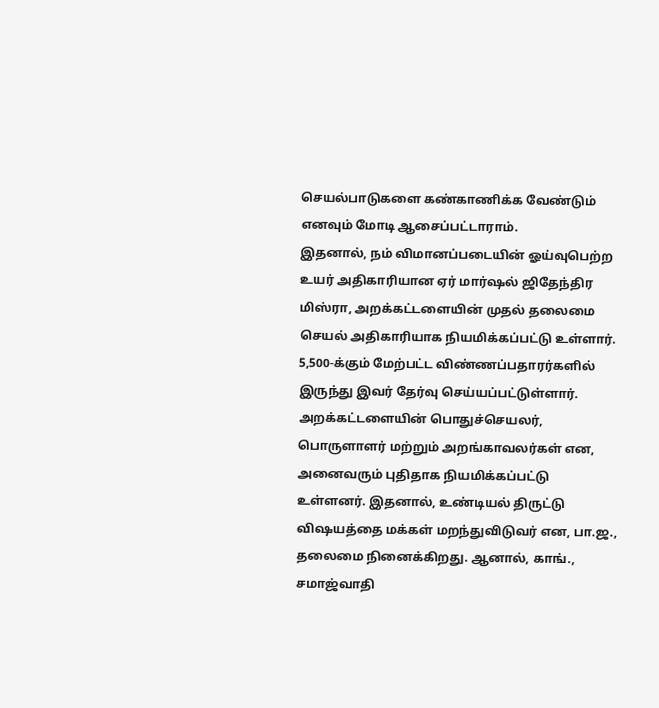செயல்பாடுகளை கண்காணிக்க வேண்டும் எனவும் மோடி ஆசைப்பட்டாராம்.
இதனால், நம் விமானப்படையின் ஓய்வுபெற்ற உயர் அதிகாரியான ஏர் மார்ஷல் ஜிதேந்திர மிஸ்ரா, அறக்கட்டளையின் முதல் தலைமை செயல் அதிகாரியாக நியமிக்கப்பட்டு உள்ளார். 5,500-க்கும் மேற்பட்ட விண்ணப்பதாரர்களில் இருந்து இவர் தேர்வு செய்யப்பட்டுள்ளார்.
அறக்கட்டளையின் பொதுச்செயலர், பொருளாளர் மற்றும் அறங்காவலர்கள் என, அனைவரும் புதிதாக நியமிக்கப்பட்டு உள்ளனர். இதனால், உண்டியல் திருட்டு விஷயத்தை மக்கள் மறந்துவிடுவர் என, பா.ஜ., தலைமை நினைக்கிறது. ஆனால், காங்., சமாஜ்வாதி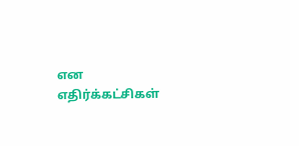என எதிர்க்கட்சிகள்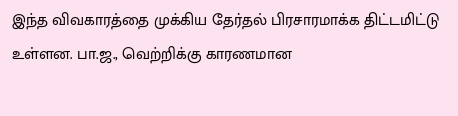இந்த விவகாரத்தை முக்கிய தேர்தல் பிரசாரமாக்க திட்டமிட்டு உள்ளன. பா.ஜ., வெற்றிக்கு காரணமான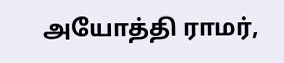அயோத்தி ராமர்,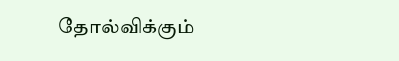தோல்விக்கும்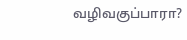வழிவகுப்பாரா?